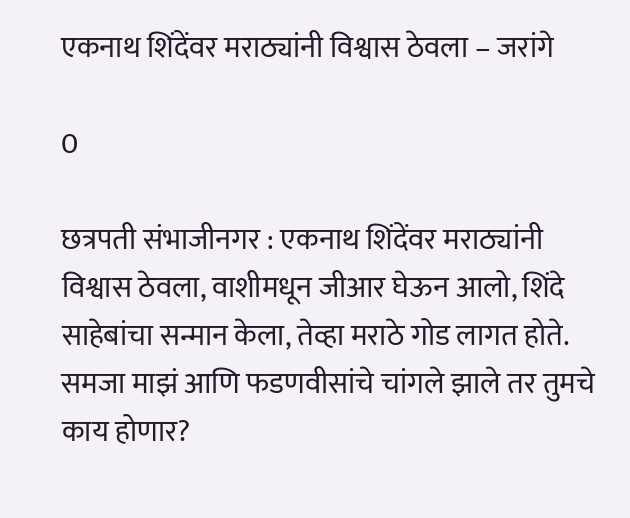एकनाथ शिंदेंवर मराठ्यांनी विश्वास ठेवला – जरांगे

0

छत्रपती संभाजीनगर : एकनाथ शिंदेंवर मराठ्यांनी विश्वास ठेवला, वाशीमधून जीआर घेऊन आलो, शिंदे साहेबांचा सन्मान केला, तेव्हा मराठे गोड लागत होते. समजा माझं आणि फडणवीसांचे चांगले झाले तर तुमचे काय होणार?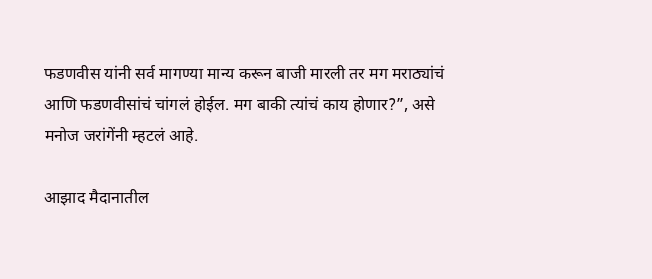फडणवीस यांनी सर्व मागण्या मान्य करून बाजी मारली तर मग मराठ्यांचं आणि फडणवीसांचं चांगलं होईल. मग बाकी त्यांचं काय होणार?”, असे मनोज जरांगेंनी म्हटलं आहे.

आझाद मैदानातील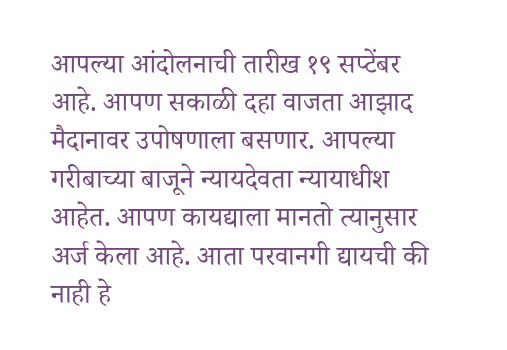आपल्या आंदोलनाची तारीख १९ सप्टेंबर आहे. आपण सकाळी दहा वाजता आझाद मैदानावर उपोषणाला बसणार. आपल्या गरीबाच्या बाजूने न्यायदेवता न्यायाधीश आहेत. आपण कायद्याला मानतो त्यानुसार अर्ज केला आहे. आता परवानगी द्यायची की नाही हे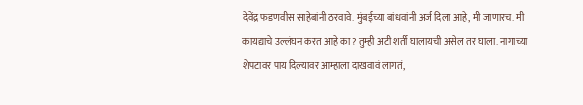देवेंद्र फडणवीस साहेबांनी ठरवावे. मुंबईच्या बांधवांनी अर्ज दिला आहे, मी जाणारच. मी कायद्याचे उल्लंघन करत आहे का? तुम्ही अटी शर्ती घालायची असेल तर घाला. नागाच्या शेपटावर पाय दिल्यावर आम्हाला दाखवावं लागतं,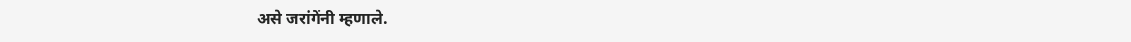असे जरांगेंनी म्हणाले.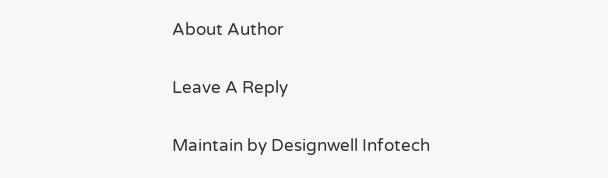About Author

Leave A Reply

Maintain by Designwell Infotech